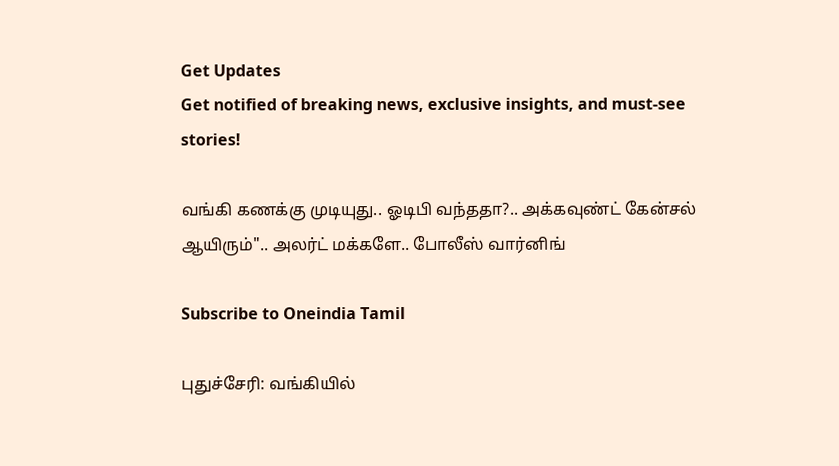Get Updates
Get notified of breaking news, exclusive insights, and must-see stories!

வங்கி கணக்கு முடியுது.. ஓடிபி வந்ததா?.. அக்கவுண்ட் கேன்சல் ஆயிரும்".. அலர்ட் மக்களே.. போலீஸ் வார்னிங்

Subscribe to Oneindia Tamil

புதுச்சேரி: வங்கியில்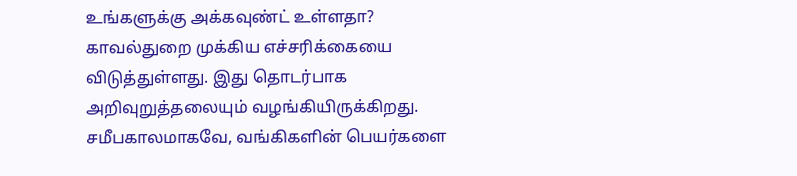உங்களுக்கு அக்கவுண்ட் உள்ளதா? காவல்துறை முக்கிய எச்சரிக்கையை விடுத்துள்ளது. இது தொடர்பாக அறிவுறுத்தலையும் வழங்கியிருக்கிறது.
சமீபகாலமாகவே, வங்கிகளின் பெயர்களை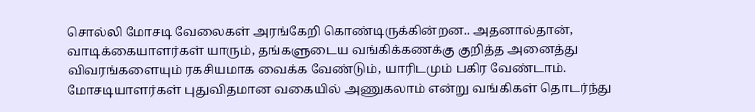சொல்லி மோசடி வேலைகள் அரங்கேறி கொண்டிருக்கின்றன.. அதனால்தான், வாடிக்கையாளர்கள் யாரும், தங்களுடைய வங்கிக்கணக்கு குறித்த அனைத்து விவரங்களையும் ரகசியமாக வைக்க வேண்டும், யாரிடமும் பகிர வேண்டாம். மோசடியாளர்கள் புதுவிதமான வகையில் அணுகலாம் என்று வங்கிகள் தொடர்ந்து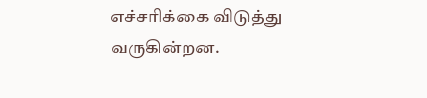எச்சரிக்கை விடுத்து வருகின்றன.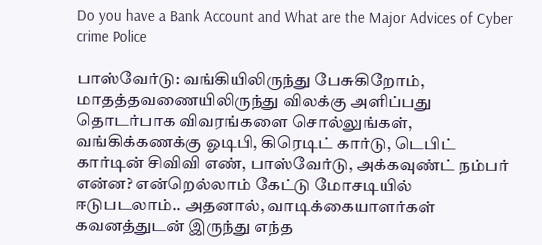Do you have a Bank Account and What are the Major Advices of Cyber crime Police

பாஸ்வேர்டு: வங்கியிலிருந்து பேசுகிறோம், மாதத்தவணையிலிருந்து விலக்கு அளிப்பது தொடர்பாக விவரங்களை சொல்லுங்கள், வங்கிக்கணக்கு ஓடிபி, கிரெடிட் கார்டு, டெபிட் கார்டின் சிவிவி எண், பாஸ்வேர்டு, அக்கவுண்ட் நம்பர் என்ன? என்றெல்லாம் கேட்டு மோசடியில் ஈடுபடலாம்.. அதனால், வாடிக்கையாளர்கள் கவனத்துடன் இருந்து எந்த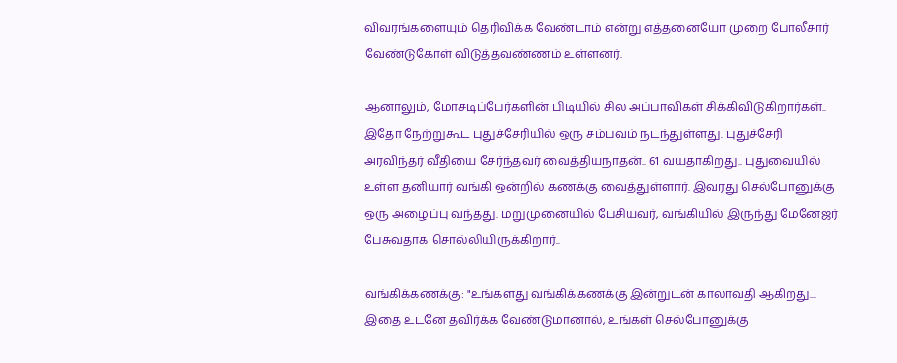விவரங்களையும் தெரிவிக்க வேண்டாம் என்று எத்தனையோ முறை போலீசார் வேண்டுகோள் விடுத்தவண்ணம் உள்ளனர்.

ஆனாலும், மோசடிப்பேர்களின் பிடியில் சில அப்பாவிகள் சிக்கிவிடுகிறார்கள்.. இதோ நேற்றுகூட புதுச்சேரியில் ஒரு சம்பவம் நடந்துள்ளது. புதுச்சேரி அரவிந்தர் வீதியை சேர்ந்தவர் வைத்தியநாதன்.. 61 வயதாகிறது.. புதுவையில் உள்ள தனியார் வங்கி ஒன்றில் கணக்கு வைத்துள்ளார். இவரது செல்போனுக்கு ஒரு அழைப்பு வந்தது. மறுமுனையில் பேசியவர், வங்கியில் இருந்து மேனேஜர் பேசுவதாக சொல்லியிருக்கிறார்..

வங்கிக்கணக்கு: "உங்களது வங்கிக்கணக்கு இன்றுடன் காலாவதி ஆகிறது... இதை உடனே தவிர்க்க வேண்டுமானால், உங்கள் செல்போனுக்கு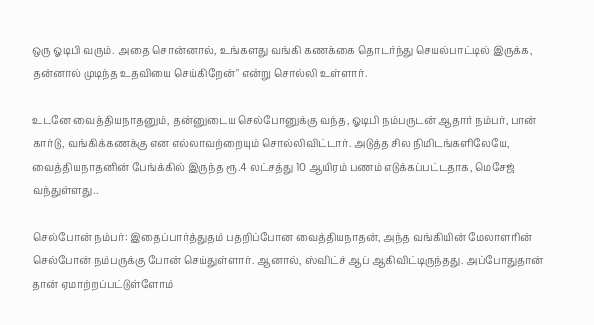ஒரு ஓடிபி வரும். அதை சொன்னால், உங்களது வங்கி கணக்கை தொடர்ந்து செயல்பாட்டில் இருக்க, தன்னால் முடிந்த உதவியை செய்கிறேன்" என்று சொல்லி உள்ளார்.

உடனே வைத்தியநாதனும், தன்னுடைய செல்போனுக்கு வந்த, ஓடிபி நம்பருடன் ஆதார் நம்பர், பான் கார்டு, வங்கிக்கணக்கு என எல்லாவற்றையும் சொல்லிவிட்டார். அடுத்த சில நிமிடங்களிலேயே, வைத்தியநாதனின் பேங்க்கில் இருந்த ரூ.4 லட்சத்து 10 ஆயிரம் பணம் எடுக்கப்பட்டதாக, மெசேஜ் வந்துள்ளது..

செல்போன் நம்பர்: இதைப்பார்த்துதம் பதறிப்போன வைத்தியநாதன், அந்த வங்கியின் மேலாளரின் செல்போன் நம்பருக்கு போன் செய்துள்ளார். ஆனால், ஸ்விட்ச் ஆப் ஆகிவிட்டிருந்தது. அப்போதுதான் தான் ஏமாற்றப்பட்டுள்ளோம்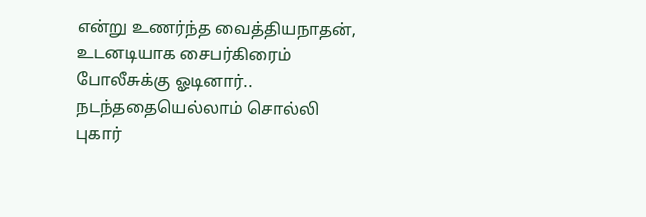என்று உணர்ந்த வைத்தியநாதன், உடனடியாக சைபர்கிரைம் போலீசுக்கு ஓடினார்.. நடந்ததையெல்லாம் சொல்லி புகார்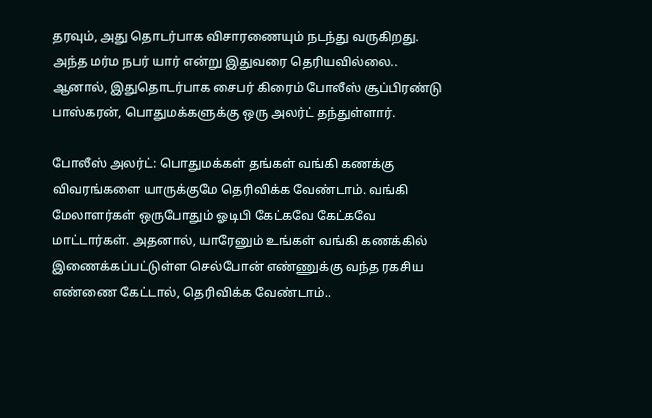தரவும், அது தொடர்பாக விசாரணையும் நடந்து வருகிறது.
அந்த மர்ம நபர் யார் என்று இதுவரை தெரியவில்லை.. ஆனால், இதுதொடர்பாக சைபர் கிரைம் போலீஸ் சூப்பிரண்டு பாஸ்கரன், பொதுமக்களுக்கு ஒரு அலர்ட் தந்துள்ளார்.

போலீஸ் அலர்ட்: பொதுமக்கள் தங்கள் வங்கி கணக்கு விவரங்களை யாருக்குமே தெரிவிக்க வேண்டாம். வங்கி மேலாளர்கள் ஒருபோதும் ஓடிபி கேட்கவே கேட்கவே மாட்டார்கள். அதனால், யாரேனும் உங்கள் வங்கி கணக்கில் இணைக்கப்பட்டுள்ள செல்போன் எண்ணுக்கு வந்த ரகசிய எண்ணை கேட்டால், தெரிவிக்க வேண்டாம்..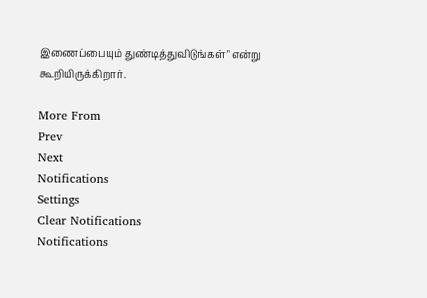இணைப்பையும் துண்டித்துவிடுங்கள்" என்று கூறியிருக்கிறார்.

More From
Prev
Next
Notifications
Settings
Clear Notifications
Notifications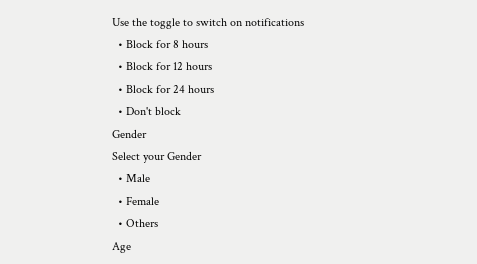Use the toggle to switch on notifications
  • Block for 8 hours
  • Block for 12 hours
  • Block for 24 hours
  • Don't block
Gender
Select your Gender
  • Male
  • Female
  • Others
Age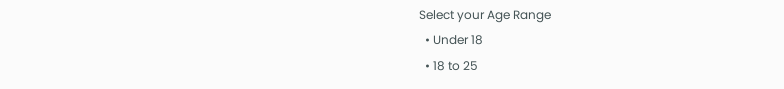Select your Age Range
  • Under 18
  • 18 to 25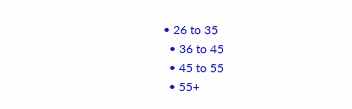• 26 to 35
  • 36 to 45
  • 45 to 55
  • 55+